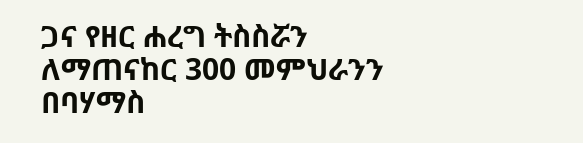ጋና የዘር ሐረግ ትስስሯን ለማጠናከር 300 መምህራንን በባሃማስ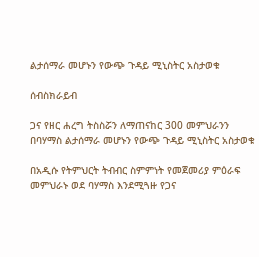ልታሰማራ መሆኑን የውጭ ጉዳይ ሚኒስትር አስታወቁ

ሰብስክራይብ

ጋና የዘር ሐረግ ትስስሯን ለማጠናከር 300 መምህራንን በባሃማስ ልታሰማራ መሆኑን የውጭ ጉዳይ ሚኒስትር አስታወቁ

በአዲሱ የትምህርት ትብብር ስምምነት የመጀመሪያ ምዕራፍ መምህራኑ ወደ ባሃማስ እንደሚጓዙ የጋና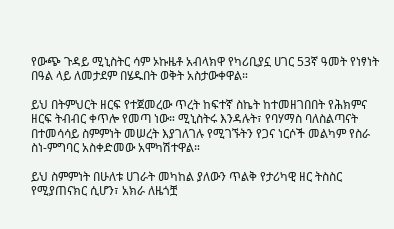የውጭ ጉዳይ ሚኒስትር ሳም ኦኩዜቶ አብላክዋ የካሪቢያኗ ሀገር 53ኛ ዓመት የነፃነት በዓል ላይ ለመታደም በሄዱበት ወቅት አስታውቀዋል።

ይህ በትምህርት ዘርፍ የተጀመረው ጥረት ከፍተኛ ስኬት ከተመዘገበበት የሕክምና ዘርፍ ትብብር ቀጥሎ የመጣ ነው። ሚኒስትሩ እንዳሉት፣ የባሃማስ ባለስልጣናት በተመሳሳይ ስምምነት መሠረት እያገለገሉ የሚገኙትን የጋና ነርሶች መልካም የስራ ስነ-ምግባር አስቀድመው አሞካሽተዋል።

ይህ ስምምነት በሁለቱ ሀገራት መካከል ያለውን ጥልቅ የታሪካዊ ዘር ትስስር የሚያጠናክር ሲሆን፣ አክራ ለዜጎቿ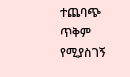ተጨባጭ ጥቅም የሚያስገኝ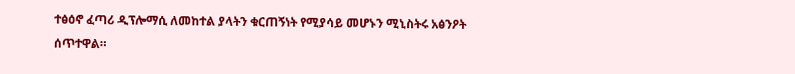ተፅዕኖ ፈጣሪ ዲፕሎማሲ ለመከተል ያላትን ቁርጠኝነት የሚያሳይ መሆኑን ሚኒስትሩ አፅንዖት ሰጥተዋል።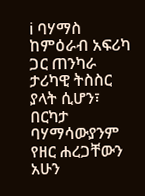ℹ ባሃማስ ከምዕራብ አፍሪካ ጋር ጠንካራ ታሪካዊ ትስስር ያላት ሲሆን፣ በርካታ ባሃማሳውያንም የዘር ሐረጋቸውን አሁን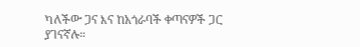ካለችው ጋና እና ከአጎራባች ቀጣናዎች ጋር ያገናኛሉ።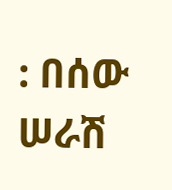: በሰው ሠራሽ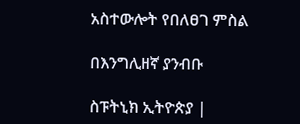አስተውሎት የበለፀገ ምስል

በእንግሊዘኛ ያንብቡ

ስፑትኒክ ኢትዮጵያ |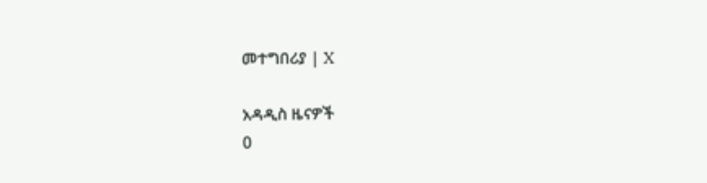መተግበሪያ | X

አዳዲስ ዜናዎች
0